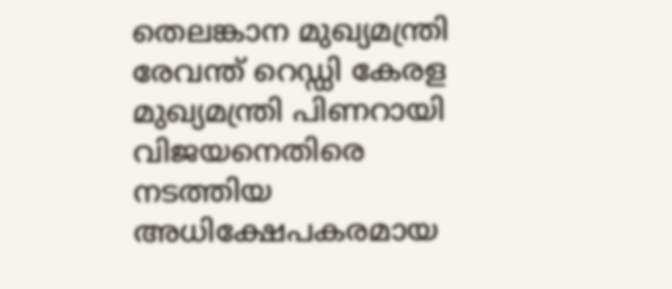തെലങ്കാന മുഖ്യമന്ത്രി രേവന്ത് റെഡ്ഡി കേരള മുഖ്യമന്ത്രി പിണറായി വിജയനെതിരെ നടത്തിയ അധിക്ഷേപകരമായ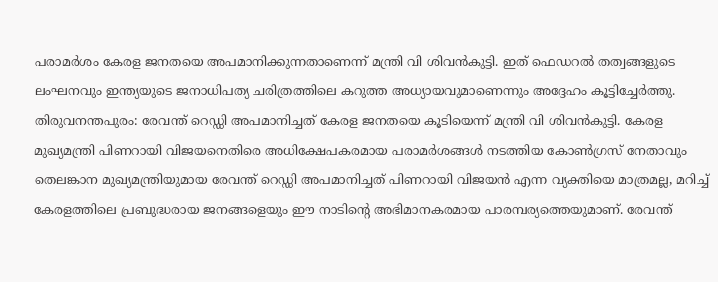പരാമർശം കേരള ജനതയെ അപമാനിക്കുന്നതാണെന്ന് മന്ത്രി വി ശിവൻകുട്ടി. ഇത് ഫെഡറൽ തത്വങ്ങളുടെ ലംഘനവും ഇന്ത്യയുടെ ജനാധിപത്യ ചരിത്രത്തിലെ കറുത്ത അധ്യായവുമാണെന്നും അദ്ദേഹം കൂട്ടിച്ചേർത്തു.
തിരുവനന്തപുരം: രേവന്ത് റെഡ്ഡി അപമാനിച്ചത് കേരള ജനതയെ കൂടിയെന്ന് മന്ത്രി വി ശിവൻകുട്ടി. കേരള മുഖ്യമന്ത്രി പിണറായി വിജയനെതിരെ അധിക്ഷേപകരമായ പരാമർശങ്ങൾ നടത്തിയ കോൺഗ്രസ് നേതാവും തെലങ്കാന മുഖ്യമന്ത്രിയുമായ രേവന്ത് റെഡ്ഡി അപമാനിച്ചത് പിണറായി വിജയൻ എന്ന വ്യക്തിയെ മാത്രമല്ല, മറിച്ച് കേരളത്തിലെ പ്രബുദ്ധരായ ജനങ്ങളെയും ഈ നാടിന്റെ അഭിമാനകരമായ പാരമ്പര്യത്തെയുമാണ്. രേവന്ത്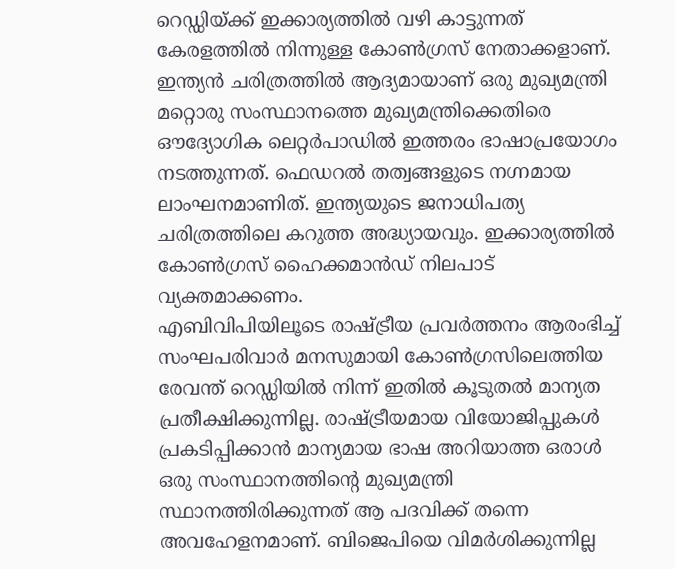റെഡ്ഡിയ്ക്ക് ഇക്കാര്യത്തിൽ വഴി കാട്ടുന്നത് കേരളത്തിൽ നിന്നുള്ള കോൺഗ്രസ് നേതാക്കളാണ്.
ഇന്ത്യൻ ചരിത്രത്തിൽ ആദ്യമായാണ് ഒരു മുഖ്യമന്ത്രി മറ്റൊരു സംസ്ഥാനത്തെ മുഖ്യമന്ത്രിക്കെതിരെ ഔദ്യോഗിക ലെറ്റർപാഡിൽ ഇത്തരം ഭാഷാപ്രയോഗം നടത്തുന്നത്. ഫെഡറൽ തത്വങ്ങളുടെ നഗ്നമായ ലാംഘനമാണിത്. ഇന്ത്യയുടെ ജനാധിപത്യ ചരിത്രത്തിലെ കറുത്ത അദ്ധ്യായവും. ഇക്കാര്യത്തിൽ കോൺഗ്രസ് ഹൈക്കമാൻഡ് നിലപാട് വ്യക്തമാക്കണം.
എബിവിപിയിലൂടെ രാഷ്ട്രീയ പ്രവർത്തനം ആരംഭിച്ച് സംഘപരിവാർ മനസുമായി കോൺഗ്രസിലെത്തിയ രേവന്ത് റെഡ്ഡിയിൽ നിന്ന് ഇതിൽ കൂടുതൽ മാന്യത പ്രതീക്ഷിക്കുന്നില്ല. രാഷ്ട്രീയമായ വിയോജിപ്പുകൾ പ്രകടിപ്പിക്കാൻ മാന്യമായ ഭാഷ അറിയാത്ത ഒരാൾ ഒരു സംസ്ഥാനത്തിന്റെ മുഖ്യമന്ത്രി സ്ഥാനത്തിരിക്കുന്നത് ആ പദവിക്ക് തന്നെ അവഹേളനമാണ്. ബിജെപിയെ വിമർശിക്കുന്നില്ല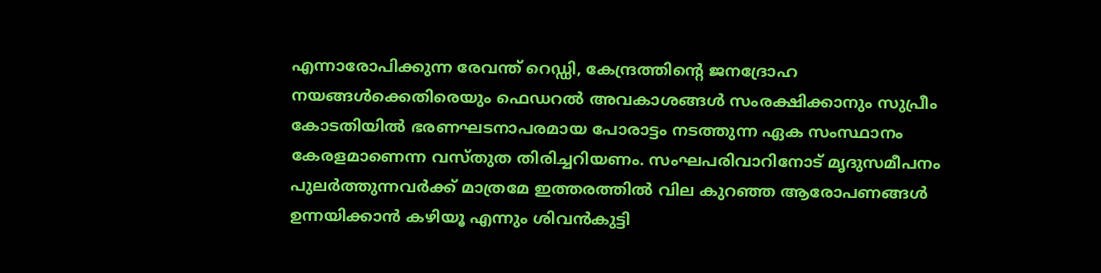എന്നാരോപിക്കുന്ന രേവന്ത് റെഡ്ഡി, കേന്ദ്രത്തിന്റെ ജനദ്രോഹ നയങ്ങൾക്കെതിരെയും ഫെഡറൽ അവകാശങ്ങൾ സംരക്ഷിക്കാനും സുപ്രീം കോടതിയിൽ ഭരണഘടനാപരമായ പോരാട്ടം നടത്തുന്ന ഏക സംസ്ഥാനം കേരളമാണെന്ന വസ്തുത തിരിച്ചറിയണം. സംഘപരിവാറിനോട് മൃദുസമീപനം പുലർത്തുന്നവർക്ക് മാത്രമേ ഇത്തരത്തിൽ വില കുറഞ്ഞ ആരോപണങ്ങൾ ഉന്നയിക്കാൻ കഴിയൂ എന്നും ശിവൻകുട്ടി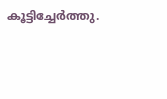കൂട്ടിച്ചേർത്തു.